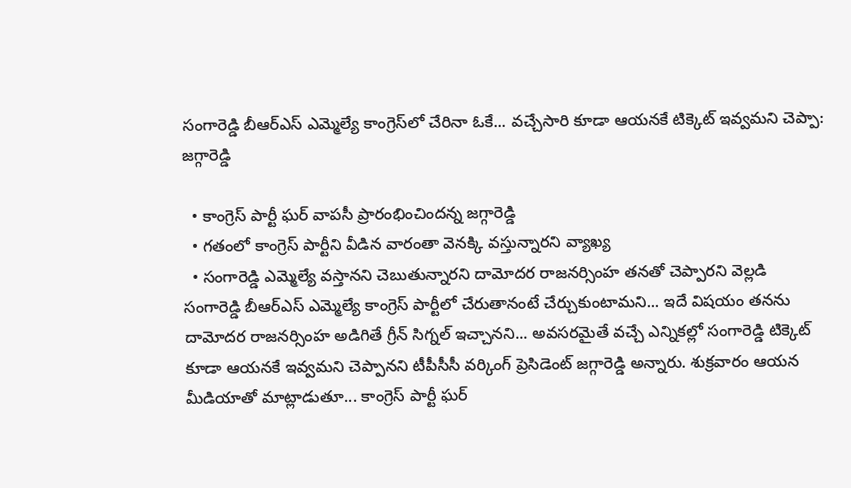సంగారెడ్డి బీఆర్ఎస్ ఎమ్మెల్యే కాంగ్రెస్‌లో చేరినా ఓకే... వచ్చేసారి కూడా ఆయనకే టిక్కెట్ ఇవ్వమని చెప్పా: జగ్గారెడ్డి

  • కాంగ్రెస్ పార్టీ ఘర్ వాపసీ ప్రారంభించిందన్న జగ్గారెడ్డి
  • గతంలో కాంగ్రెస్ పార్టీని వీడిన వారంతా వెనక్కి వస్తున్నారని వ్యాఖ్య
  • సంగారెడ్డి ఎమ్మెల్యే వస్తానని చెబుతున్నారని దామోదర రాజనర్సింహ తనతో చెప్పారని వెల్లడి
సంగారెడ్డి బీఆర్ఎస్ ఎమ్మెల్యే కాంగ్రెస్ పార్టీలో చేరుతానంటే చేర్చుకుంటామని... ఇదే విషయం తనను దామోదర రాజనర్సింహ అడిగితే గ్రీన్ సిగ్నల్ ఇచ్చానని... అవసరమైతే వచ్చే ఎన్నికల్లో సంగారెడ్డి టిక్కెట్ కూడా ఆయనకే ఇవ్వమని చెప్పానని టీపీసీసీ వర్కింగ్ ప్రెసిడెంట్ జగ్గారెడ్డి అన్నారు. శుక్రవారం ఆయన మీడియాతో మాట్లాడుతూ... కాంగ్రెస్ పార్టీ ఘర్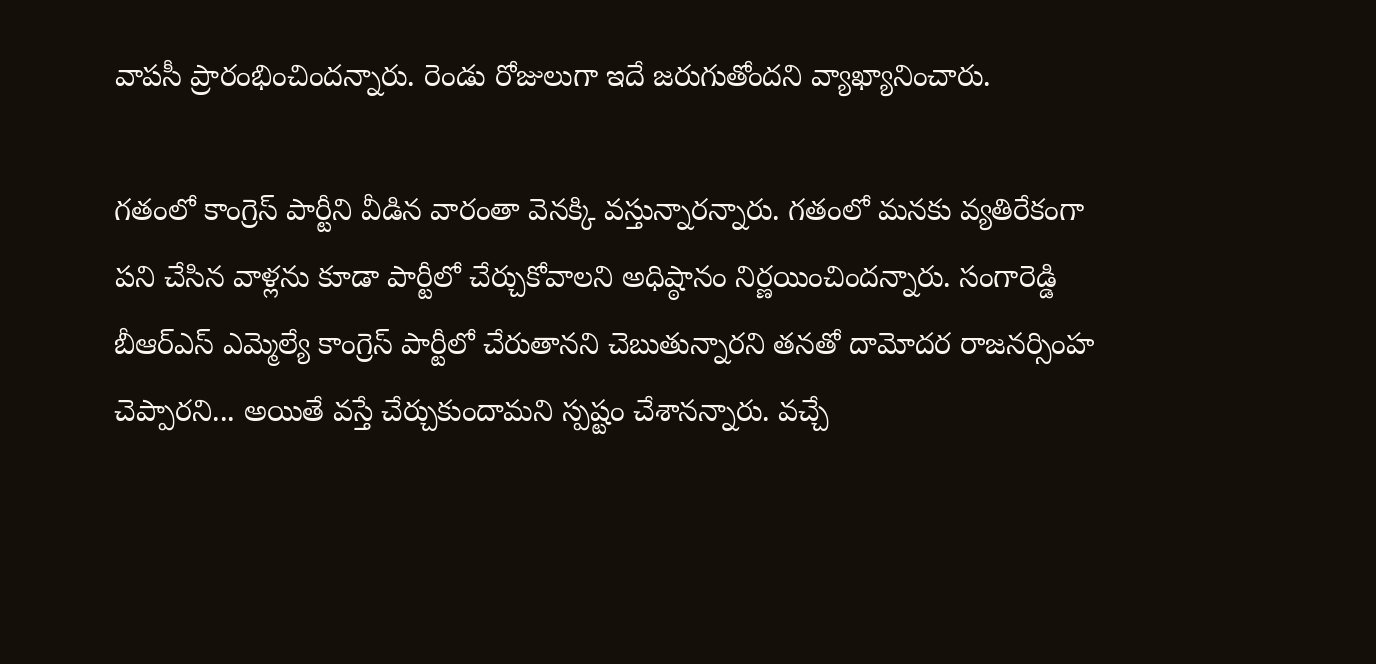వాపసీ ప్రారంభించిందన్నారు. రెండు రోజులుగా ఇదే జరుగుతోందని వ్యాఖ్యానించారు.

గతంలో కాంగ్రెస్ పార్టీని వీడిన వారంతా వెనక్కి వస్తున్నారన్నారు. గతంలో మనకు వ్యతిరేకంగా పని చేసిన వాళ్లను కూడా పార్టీలో చేర్చుకోవాలని అధిష్ఠానం నిర్ణయించిందన్నారు. సంగారెడ్డి బీఆర్ఎస్ ఎమ్మెల్యే కాంగ్రెస్ పార్టీలో చేరుతానని చెబుతున్నారని తనతో దామోదర రాజనర్సింహ చెప్పారని... అయితే వస్తే చేర్చుకుందామని స్పష్టం చేశానన్నారు. వచ్చే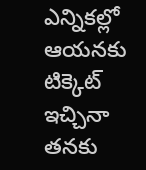ఎన్నికల్లో ఆయనకు టిక్కెట్ ఇచ్చినా తనకు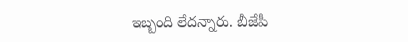ఇబ్బంది లేదన్నారు. బీజేపీ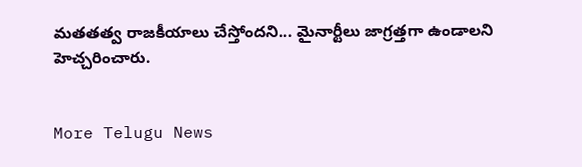మతతత్వ రాజకీయాలు చేస్తోందని... మైనార్టీలు జాగ్రత్తగా ఉండాలని హెచ్చరించారు.


More Telugu News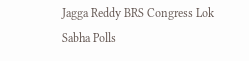Jagga Reddy BRS Congress Lok Sabha Polls